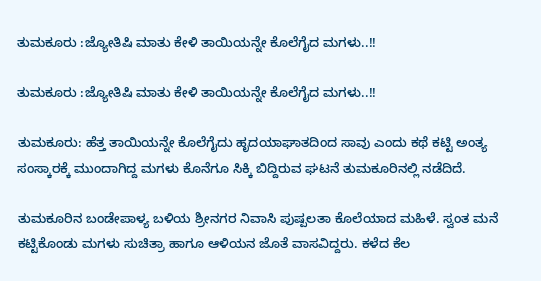ತುಮಕೂರು :ಜ್ಯೋತಿಷಿ ಮಾತು ಕೇಳಿ ತಾಯಿಯನ್ನೇ ಕೊಲೆಗೈದ ಮಗಳು..!!

ತುಮಕೂರು :ಜ್ಯೋತಿಷಿ ಮಾತು ಕೇಳಿ ತಾಯಿಯನ್ನೇ ಕೊಲೆಗೈದ ಮಗಳು..!!

ತುಮಕೂರು: ಹೆತ್ತ ತಾಯಿಯನ್ನೇ ಕೊಲೆಗೈದು ಹೃದಯಾಘಾತದಿಂದ ಸಾವು ಎಂದು ಕಥೆ ಕಟ್ಟಿ ಅಂತ್ಯ ಸಂಸ್ಕಾರಕ್ಕೆ ಮುಂದಾಗಿದ್ದ ಮಗಳು ಕೊನೆಗೂ ಸಿಕ್ಕಿ ಬಿದ್ದಿರುವ ಘಟನೆ ತುಮಕೂರಿನಲ್ಲಿ ನಡೆದಿದೆ.

ತುಮಕೂರಿನ ಬಂಡೇಪಾಳ್ಯ ಬಳಿಯ ಶ್ರೀನಗರ ನಿವಾಸಿ ಪುಷ್ಪಲತಾ ಕೊಲೆಯಾದ ಮಹಿಳೆ. ಸ್ವಂತ ಮನೆ ಕಟ್ಟಿಕೊಂಡು ಮಗಳು ಸುಚಿತ್ರಾ ಹಾಗೂ ಆಳಿಯನ ಜೊತೆ ವಾಸವಿದ್ದರು. ಕಳೆದ ಕೆಲ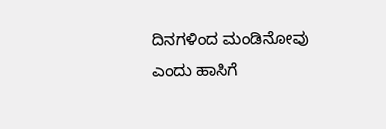ದಿನಗಳಿಂದ ಮಂಡಿನೋವು ಎಂದು ಹಾಸಿಗೆ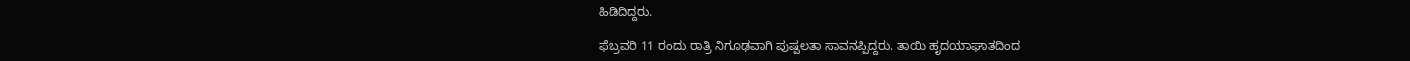ಹಿಡಿದಿದ್ದರು.

ಫೆಬ್ರವರಿ 11 ರಂದು ರಾತ್ರಿ ನಿಗೂಢವಾಗಿ ಪುಷ್ಪಲತಾ ಸಾವನಪ್ಪಿದ್ದರು. ತಾಯಿ ಹೃದಯಾಘಾತದಿಂದ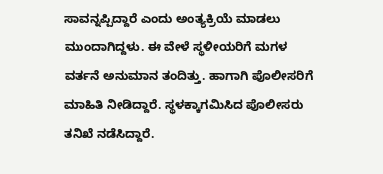ಸಾವನ್ನಪ್ಪಿದ್ದಾರೆ ಎಂದು ಅಂತ್ಯಕ್ರಿಯೆ ಮಾಡಲು ಮುಂದಾಗಿದ್ದಳು. ಈ ವೇಳೆ ಸ್ಥಳೀಯರಿಗೆ ಮಗಳ ವರ್ತನೆ ಅನುಮಾನ ತಂದಿತ್ತು. ಹಾಗಾಗಿ ಪೊಲೀಸರಿಗೆ ಮಾಹಿತಿ ನೀಡಿದ್ದಾರೆ. ಸ್ಥಳಕ್ಕಾಗಮಿಸಿದ ಪೊಲೀಸರು ತನಿಖೆ ನಡೆಸಿದ್ದಾರೆ.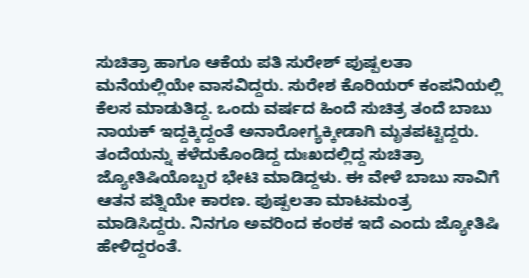ಸುಚಿತ್ರಾ ಹಾಗೂ ಆಕೆಯ ಪತಿ ಸುರೇಶ್ ಪುಷ್ಪಲತಾ ಮನೆಯಲ್ಲಿಯೇ ವಾಸವಿದ್ದರು. ಸುರೇಶ ಕೊರಿಯರ್ ಕಂಪನಿಯಲ್ಲಿ ಕೆಲಸ ಮಾಡುತಿದ್ದ. ಒಂದು ವರ್ಷದ ಹಿಂದೆ ಸುಚಿತ್ರ ತಂದೆ ಬಾಬು ನಾಯಕ್ ಇದ್ದಕ್ಕಿದ್ದಂತೆ ಅನಾರೋಗ್ಯಕ್ಕೀಡಾಗಿ ಮೃತಪಟ್ಟಿದ್ದರು. ತಂದೆಯನ್ನು ಕಳೆದುಕೊಂಡಿದ್ದ ದುಃಖದಲ್ಲಿದ್ದ ಸುಚಿತ್ರಾ ಜ್ಯೋತಿಷಿಯೊಬ್ಬರ ಭೇಟಿ ಮಾಡಿದ್ದಳು. ಈ ವೇಳೆ ಬಾಬು ಸಾವಿಗೆ ಆತನ ಪತ್ನಿಯೇ ಕಾರಣ. ಪುಷ್ಪಲತಾ ಮಾಟಮಂತ್ರ ಮಾಡಿಸಿದ್ದರು. ನಿನಗೂ ಅವರಿಂದ ಕಂಠಕ ಇದೆ ಎಂದು ಜ್ಯೋತಿಷಿ ಹೇಳಿದ್ದರಂತೆ.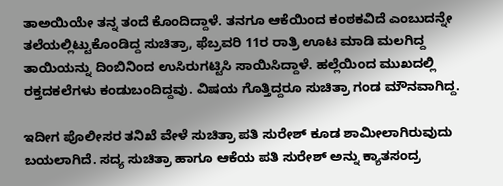ತಾಅಯಿಯೇ ತನ್ನ ತಂದೆ ಕೊಂದಿದ್ದಾಳೆ. ತನಗೂ ಆಕೆಯಿಂದ ಕಂಠಕವಿದೆ ಎಂಬುದನ್ನೇ ತಲೆಯಲ್ಲಿಟ್ಟುಕೊಂಡಿದ್ದ ಸುಚಿತ್ರಾ, ಫೆಬ್ರವರಿ 11ರ ರಾತ್ರಿ ಊಟ ಮಾಡಿ ಮಲಗಿದ್ದ ತಾಯಿಯನ್ನು ದಿಂಬಿನಿಂದ ಉಸಿರುಗಟ್ಟಿಸಿ ಸಾಯಿಸಿದ್ದಾಳೆ. ಹಲ್ಲೆಯಿಂದ ಮುಖದಲ್ಲಿ ರಕ್ತದಕಲೆಗಳು ಕಂಡುಬಂದಿದ್ದವು. ವಿಷಯ ಗೊತ್ತಿದ್ದರೂ ಸುಚಿತ್ರಾ ಗಂಡ ಮೌನವಾಗಿದ್ದ.

ಇದೀಗ ಪೊಲೀಸರ ತನಿಖೆ ವೇಳೆ ಸುಚಿತ್ರಾ ಪತಿ ಸುರೇಶ್ ಕೂಡ ಶಾಮೀಲಾಗಿರುವುದು ಬಯಲಾಗಿದೆ. ಸದ್ಯ ಸುಚಿತ್ರಾ ಹಾಗೂ ಆಕೆಯ ಪತಿ ಸುರೇಶ್ ಅನ್ನು ಕ್ಯಾತಸಂದ್ರ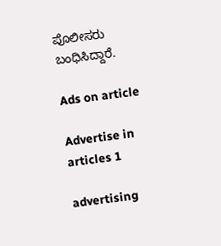ಪೊಲೀಸರು ಬಂಧಿಸಿದ್ದಾರೆ.

Ads on article

Advertise in articles 1

advertising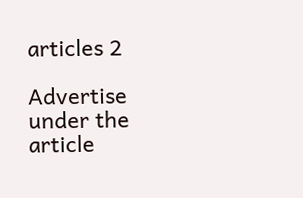articles 2

Advertise under the article